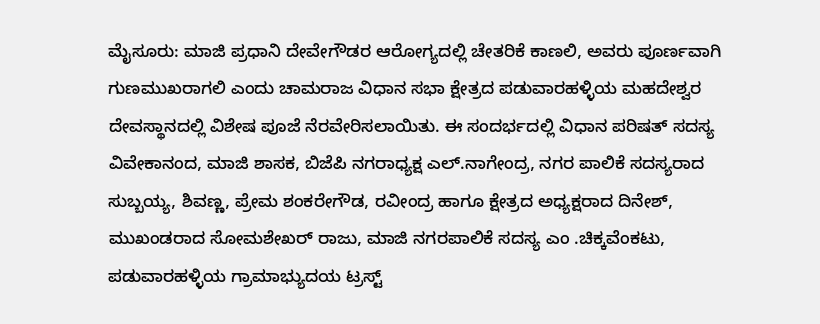ಮೈಸೂರು: ಮಾಜಿ ಪ್ರಧಾನಿ ದೇವೇಗೌಡರ ಆರೋಗ್ಯದಲ್ಲಿ ಚೇತರಿಕೆ ಕಾಣಲಿ, ಅವರು ಪೂರ್ಣವಾಗಿ ಗುಣಮುಖರಾಗಲಿ ಎಂದು ಚಾಮರಾಜ ವಿಧಾನ ಸಭಾ ಕ್ಷೇತ್ರದ ಪಡುವಾರಹಳ್ಳಿಯ ಮಹದೇಶ್ವರ ದೇವಸ್ಥಾನದಲ್ಲಿ ವಿಶೇಷ ಪೂಜೆ ನೆರವೇರಿಸಲಾಯಿತು. ಈ ಸಂದರ್ಭದಲ್ಲಿ ವಿಧಾನ ಪರಿಷತ್ ಸದಸ್ಯ ವಿವೇಕಾನಂದ, ಮಾಜಿ ಶಾಸಕ, ಬಿಜೆಪಿ ನಗರಾಧ್ಯಕ್ಷ ಎಲ್.ನಾಗೇಂದ್ರ, ನಗರ ಪಾಲಿಕೆ ಸದಸ್ಯರಾದ ಸುಬ್ಬಯ್ಯ, ಶಿವಣ್ಣ, ಪ್ರೇಮ ಶಂಕರೇಗೌಡ, ರವೀಂದ್ರ ಹಾಗೂ ಕ್ಷೇತ್ರದ ಅಧ್ಯಕ್ಷರಾದ ದಿನೇಶ್, ಮುಖಂಡರಾದ ಸೋಮಶೇಖರ್ ರಾಜು, ಮಾಜಿ ನಗರಪಾಲಿಕೆ ಸದಸ್ಯ ಎಂ .ಚಿಕ್ಕವೆಂಕಟು, ಪಡುವಾರಹಳ್ಳಿಯ ಗ್ರಾಮಾಭ್ಯುದಯ ಟ್ರಸ್ಟ್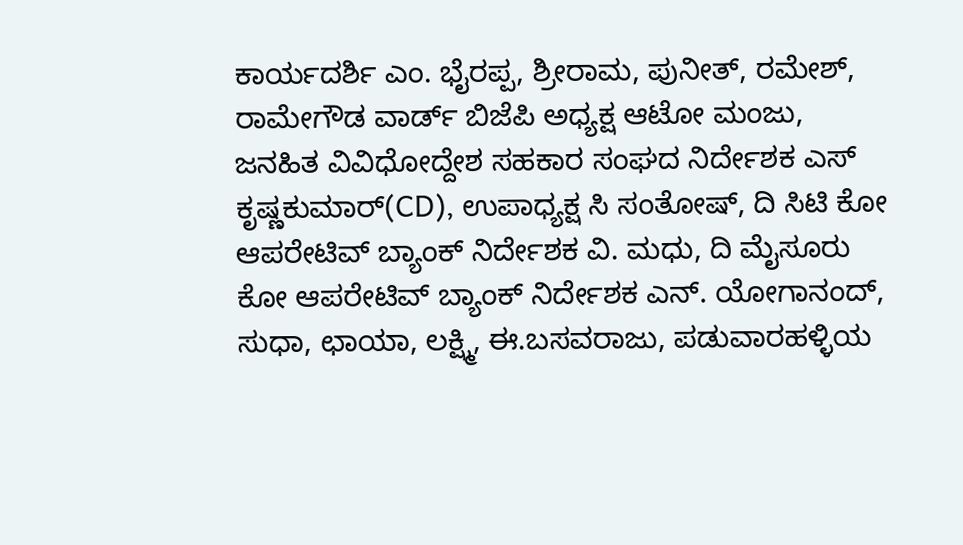ಕಾರ್ಯದರ್ಶಿ ಎಂ. ಭೈರಪ್ಪ, ಶ್ರೀರಾಮ, ಪುನೀತ್, ರಮೇಶ್, ರಾಮೇಗೌಡ ವಾರ್ಡ್ ಬಿಜೆಪಿ ಅಧ್ಯಕ್ಷ ಆಟೋ ಮಂಜು, ಜನಹಿತ ವಿವಿಧೋದ್ದೇಶ ಸಹಕಾರ ಸಂಘದ ನಿರ್ದೇಶಕ ಎಸ್ ಕೃಷ್ಣಕುಮಾರ್(CD), ಉಪಾಧ್ಯಕ್ಷ ಸಿ ಸಂತೋಷ್, ದಿ ಸಿಟಿ ಕೋ ಆಪರೇಟಿವ್ ಬ್ಯಾಂಕ್ ನಿರ್ದೇಶಕ ವಿ. ಮಧು, ದಿ ಮೈಸೂರು ಕೋ ಆಪರೇಟಿವ್ ಬ್ಯಾಂಕ್ ನಿರ್ದೇಶಕ ಎನ್. ಯೋಗಾನಂದ್, ಸುಧಾ, ಛಾಯಾ, ಲಕ್ಷ್ಮಿ, ಈ.ಬಸವರಾಜು, ಪಡುವಾರಹಳ್ಳಿಯ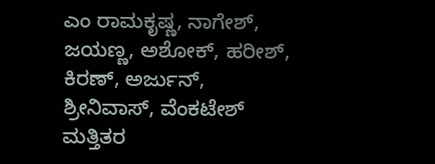ಎಂ ರಾಮಕೃಷ್ಣ, ನಾಗೇಶ್, ಜಯಣ್ಣ, ಅಶೋಕ್, ಹರೀಶ್, ಕಿರಣ್, ಅರ್ಜುನ್, ಶ್ರೀನಿವಾಸ್, ವೆಂಕಟೇಶ್ ಮತ್ತಿತರ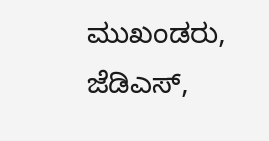ಮುಖಂಡರು, ಜೆಡಿಎಸ್,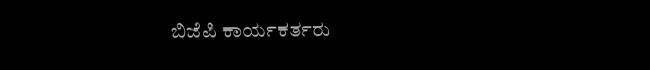ಬಿಜೆಪಿ ಕಾರ್ಯಕರ್ತರು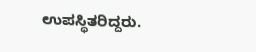ಉಪಸ್ಥಿತರಿದ್ದರು.